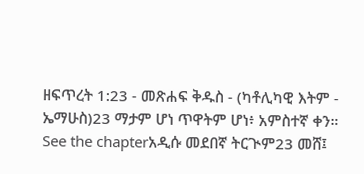ዘፍጥረት 1:23 - መጽሐፍ ቅዱስ - (ካቶሊካዊ እትም - ኤማሁስ)23 ማታም ሆነ ጥዋትም ሆነ፥ አምስተኛ ቀን። See the chapterአዲሱ መደበኛ ትርጒም23 መሸ፤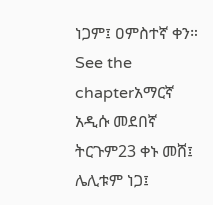ነጋም፤ ዐምስተኛ ቀን። See the chapterአማርኛ አዲሱ መደበኛ ትርጉም23 ቀኑ መሸ፤ ሌሊቱም ነጋ፤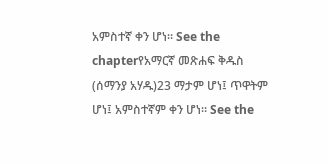አምስተኛ ቀን ሆነ። See the chapterየአማርኛ መጽሐፍ ቅዱስ (ሰማንያ አሃዱ)23 ማታም ሆነ፤ ጥዋትም ሆነ፤ አምስተኛም ቀን ሆነ። See the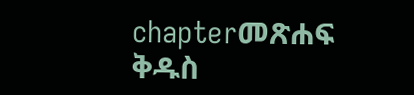chapterመጽሐፍ ቅዱስ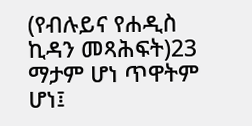(የብሉይና የሐዲስ ኪዳን መጻሕፍት)23 ማታም ሆነ ጥዋትም ሆነ፤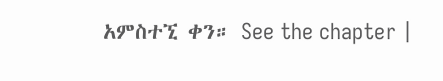አምስተኚ ቀን። See the chapter |